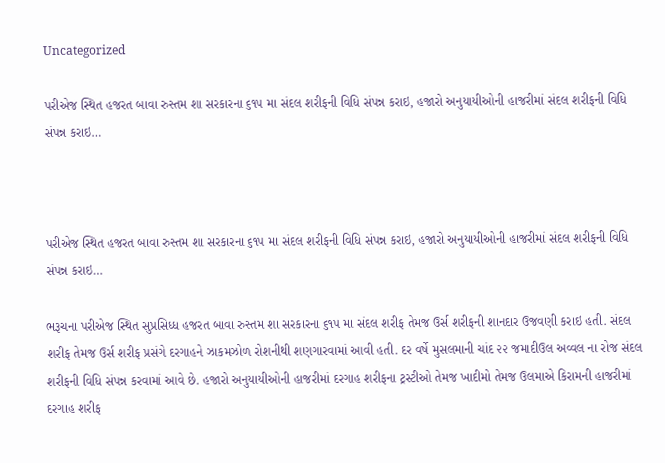Uncategorized

પરીએજ સ્થિત હજરત બાવા રુસ્તમ શા સરકારના ૬૧૫ મા સંદલ શરીફની વિધિ સંપન્ન કરાઇ, હજારો અનુયાયીઓની હાજરીમાં સંદલ શરીફની વિધિ સંપન્ન કરાઇ…



પરીએજ સ્થિત હજરત બાવા રુસ્તમ શા સરકારના ૬૧૫ મા સંદલ શરીફની વિધિ સંપન્ન કરાઇ, હજારો અનુયાયીઓની હાજરીમાં સંદલ શરીફની વિધિ સંપન્ન કરાઇ…

ભરૂચના પરીએજ સ્થિત સુપ્રસિધ્ધ હજરત બાવા રુસ્તમ શા સરકારના ૬૧૫ મા સંદલ શરીફ તેમજ ઉર્સ શરીફની શાનદાર ઉજવણી કરાઇ હતી. સંદલ શરીફ તેમજ ઉર્સ શરીફ પ્રસંગે દરગાહને ઝાકમઝોળ રોશનીથી શણગારવામાં આવી હતી. દર વર્ષે મુસલમાની ચાંદ ૨૨ જમાદીઉલ અવ્વલ ના રોજ સંદલ શરીફની વિધિ સંપન્ન કરવામાં આવે છે. હજારો અનુયાયીઓની હાજરીમાં દરગાહ શરીફના ટ્રસ્ટીઓ તેમજ ખાદીમો તેમજ ઉલમાએ કિરામની હાજરીમાં દરગાહ શરીફ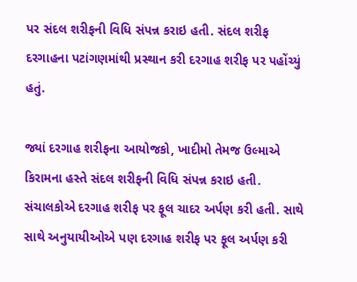પર સંદલ શરીફની વિધિ સંપન્ન કરાઇ હતી. સંદલ શરીફ દરગાહના પટાંગણમાંથી પ્રસ્થાન કરી દરગાહ શરીફ પર પહોંચ્યું હતું.

જ્યાં દરગાહ શરીફના આયોજકો, ખાદીમો તેમજ ઉલ્માએ કિરામના હસ્તે સંદલ શરીફની વિધિ સંપન્ન કરાઇ હતી. સંચાલકોએ દરગાહ શરીફ પર ફૂલ ચાદર અર્પણ કરી હતી. સાથે સાથે અનુયાયીઓએ પણ દરગાહ શરીફ પર ફૂલ અર્પણ કરી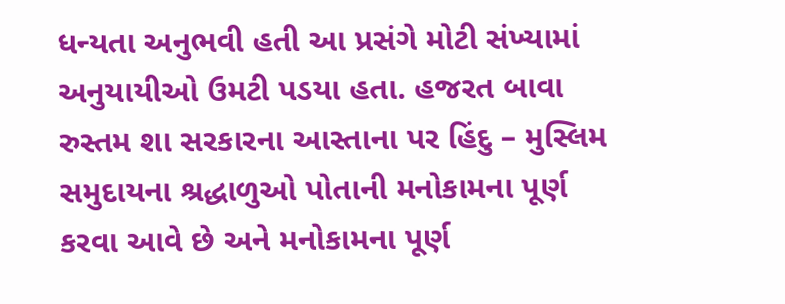ધન્યતા અનુભવી હતી આ પ્રસંગે મોટી સંખ્યામાં અનુયાયીઓ ઉમટી પડયા હતા. હજરત બાવા રુસ્તમ શા સરકારના આસ્તાના પર હિંદુ – મુસ્લિમ સમુદાયના શ્રદ્ધાળુઓ પોતાની મનોકામના પૂર્ણ કરવા આવે છે અને મનોકામના પૂર્ણ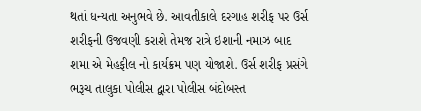થતાં ધન્યતા અનુભવે છે. આવતીકાલે દરગાહ શરીફ પર ઉર્સ શરીફની ઉજવણી કરાશે તેમજ રાત્રે ઇશાની નમાઝ બાદ શમા એ મેહફીલ નો કાર્યક્રમ પણ યોજાશે. ઉર્સ શરીફ પ્રસંગે ભરૂચ તાલુકા પોલીસ દ્વારા પોલીસ બંદોબસ્ત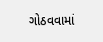ગોઠવવામાં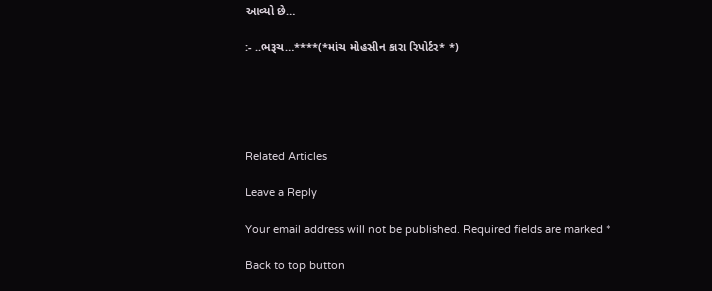આવ્યો છે…

:- ..ભરૂચ…****(*માંચ મોહસીન કારા રિપોર્ટર* *)





Related Articles

Leave a Reply

Your email address will not be published. Required fields are marked *

Back to top button